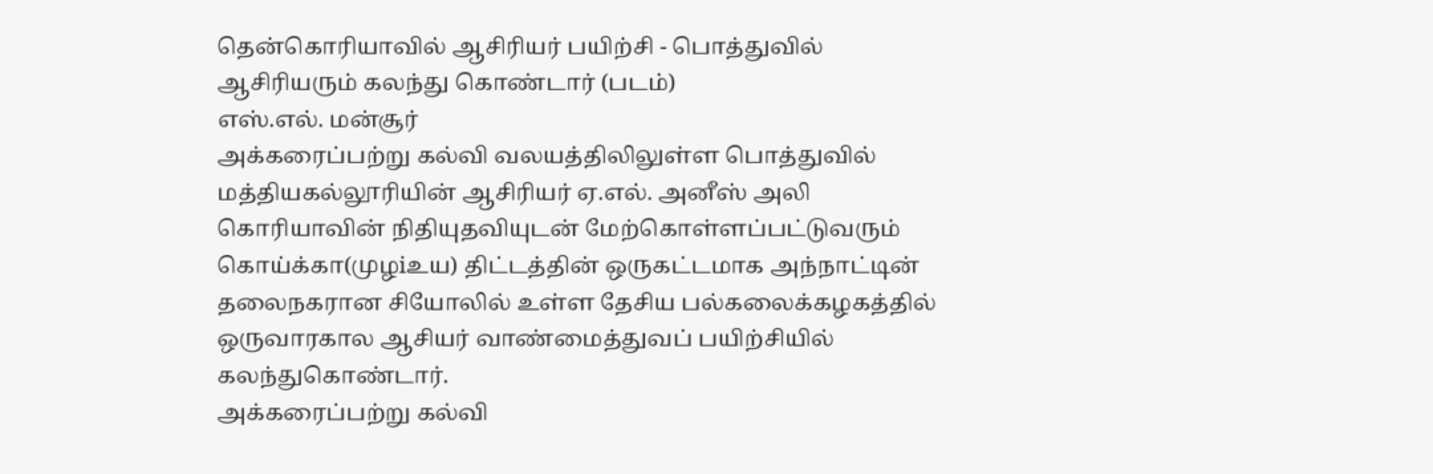தென்கொரியாவில் ஆசிரியர் பயிற்சி - பொத்துவில் ஆசிரியரும் கலந்து கொண்டார் (படம்)
எஸ்.எல். மன்சூர்
அக்கரைப்பற்று கல்வி வலயத்திலிலுள்ள பொத்துவில் மத்தியகல்லூரியின் ஆசிரியர் ஏ.எல். அனீஸ் அலி கொரியாவின் நிதியுதவியுடன் மேற்கொள்ளப்பட்டுவரும் கொய்க்கா(முழiஉய) திட்டத்தின் ஒருகட்டமாக அந்நாட்டின் தலைநகரான சியோலில் உள்ள தேசிய பல்கலைக்கழகத்தில் ஒருவாரகால ஆசியர் வாண்மைத்துவப் பயிற்சியில் கலந்துகொண்டார்.
அக்கரைப்பற்று கல்வி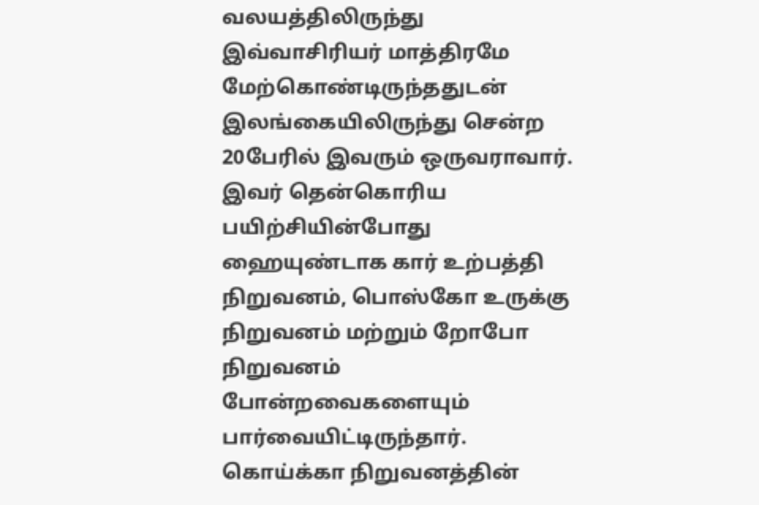வலயத்திலிருந்து இவ்வாசிரியர் மாத்திரமே மேற்கொண்டிருந்ததுடன் இலங்கையிலிருந்து சென்ற 20பேரில் இவரும் ஒருவராவார். இவர் தென்கொரிய பயிற்சியின்போது ஹையுண்டாக கார் உற்பத்தி நிறுவனம், பொஸ்கோ உருக்கு நிறுவனம் மற்றும் றோபோ நிறுவனம் போன்றவைகளையும் பார்வையிட்டிருந்தார். கொய்க்கா நிறுவனத்தின்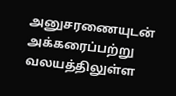அனுசரணையுடன் அக்கரைப்பற்று வலயத்திலுள்ள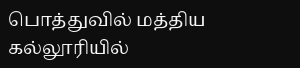பொத்துவில் மத்திய கல்லூரியில்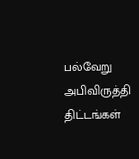பல்வேறு அபிவிருத்தி திட்டங்கள்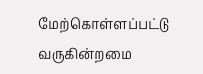மேற்கொள்ளப்பட்டு வருகின்றமை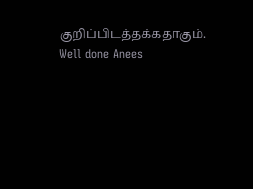குறிப்பிடத்தக்கதாகும்.
Well done Anees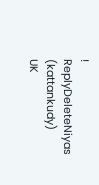!
ReplyDeleteNiyas (kattankudy)
UK